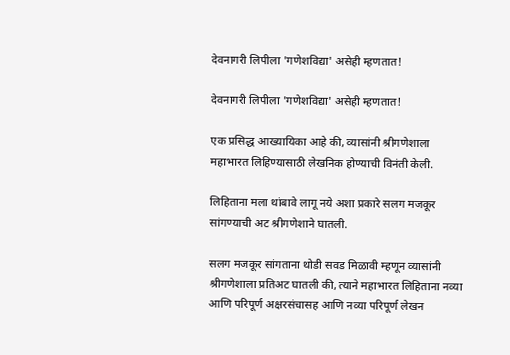देवनागरी लिपीला 'गणेशविद्या' असेही म्हणतात!

देवनागरी लिपीला 'गणेशविद्या' असेही म्हणतात!

एक प्रसिद्ध आख्यायिका आहे की, व्यासांनी श्रीगणेशाला महाभारत लिहिण्यासाठी लेखनिक होण्याची विनंती केली.

लिहिताना मला थांबावे लागू नये अशा प्रकारे सलग मजकूर सांगण्याची अट श्रीगणेशाने घातली.

सलग मजकूर सांगताना थोडी सवड मिळावी म्हणून व्यासांनी श्रीगणेशाला प्रतिअट घातली की, त्याने महाभारत लिहिताना नव्या आणि परिपूर्ण अक्षरसंचासह आणि नव्या परिपूर्ण लेखन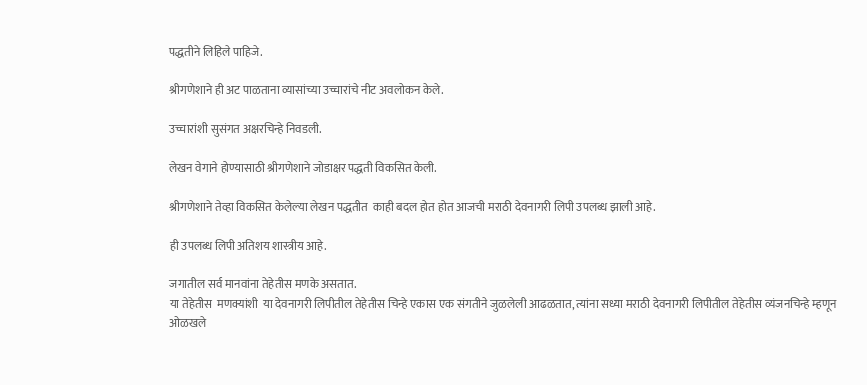पद्धतीने लिहिले पाहिजे.

श्रीगणेशाने ही अट पाळताना व्यासांच्या उच्चारांचे नीट अवलोकन केले.

उच्चारांशी सुसंगत अक्षरचिन्हे निवडली.

लेखन वेगाने होण्यासाठी श्रीगणेशाने जोडाक्षर पद्धती विकसित केली.

श्रीगणेशाने तेव्हा विकसित केलेल्या लेखन पद्धतीत  काही बदल होत होत आजची मराठी देवनागरी लिपी उपलब्ध झाली आहे.

ही उपलब्ध लिपी अतिशय शास्त्रीय आहे.

जगातील सर्व मानवांना तेहेतीस मणके असतात.
या तेहेतीस  मणक्यांशी  या देवनागरी लिपीतील तेहेतीस चिन्हे एकास एक संगतीने जुळलेली आढळतात, त्यांना सध्या मराठी देवनागरी लिपीतील तेहेतीस व्यंजनचिन्हे म्हणून ओळखले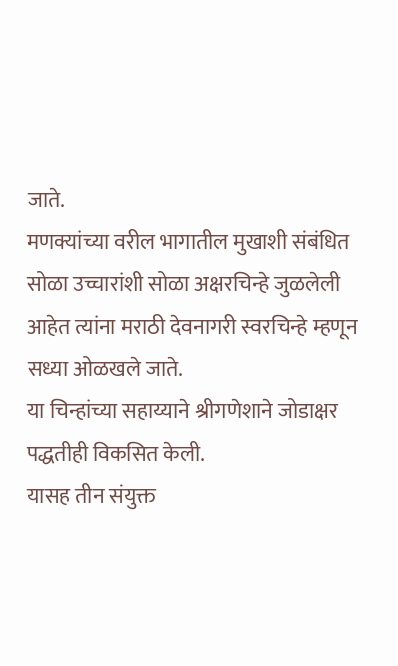जाते.
मणक्यांच्या वरील भागातील मुखाशी संबंधित सोळा उच्चारांशी सोळा अक्षरचिन्हे जुळलेली आहेत त्यांना मराठी देवनागरी स्वरचिन्हे म्हणून सध्या ओळखले जाते.
या चिन्हांच्या सहाय्याने श्रीगणेशाने जोडाक्षर पद्धतीही विकसित केली.
यासह तीन संयुक्त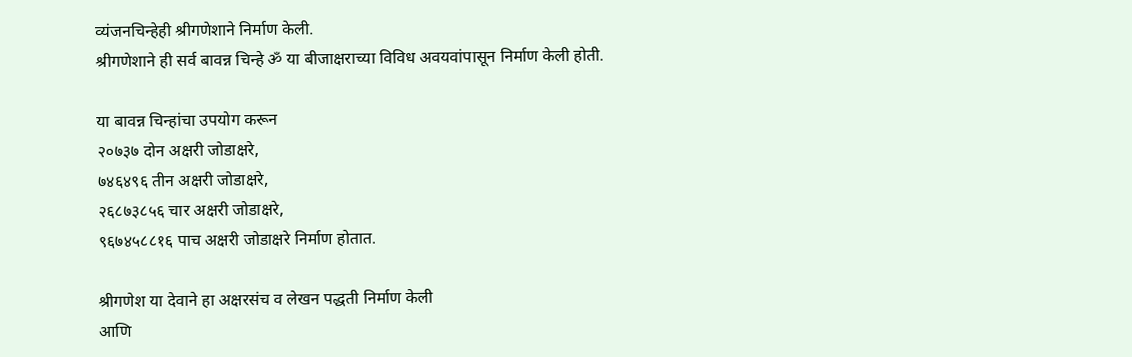व्यंजनचिन्हेही श्रीगणेशाने निर्माण केली.
श्रीगणेशाने ही सर्व बावन्न चिन्हे ॐ या बीजाक्षराच्या विविध अवयवांपासून निर्माण केली होती.

या बावन्न चिन्हांचा उपयोग करून
२०७३७ दोन अक्षरी जोडाक्षरे,
७४६४९६ तीन अक्षरी जोडाक्षरे,
२६८७३८५६ चार अक्षरी जोडाक्षरे,
९६७४५८८१६ पाच अक्षरी जोडाक्षरे निर्माण होतात.

श्रीगणेश या देवाने हा अक्षरसंच व लेखन पद्धती निर्माण केली
आणि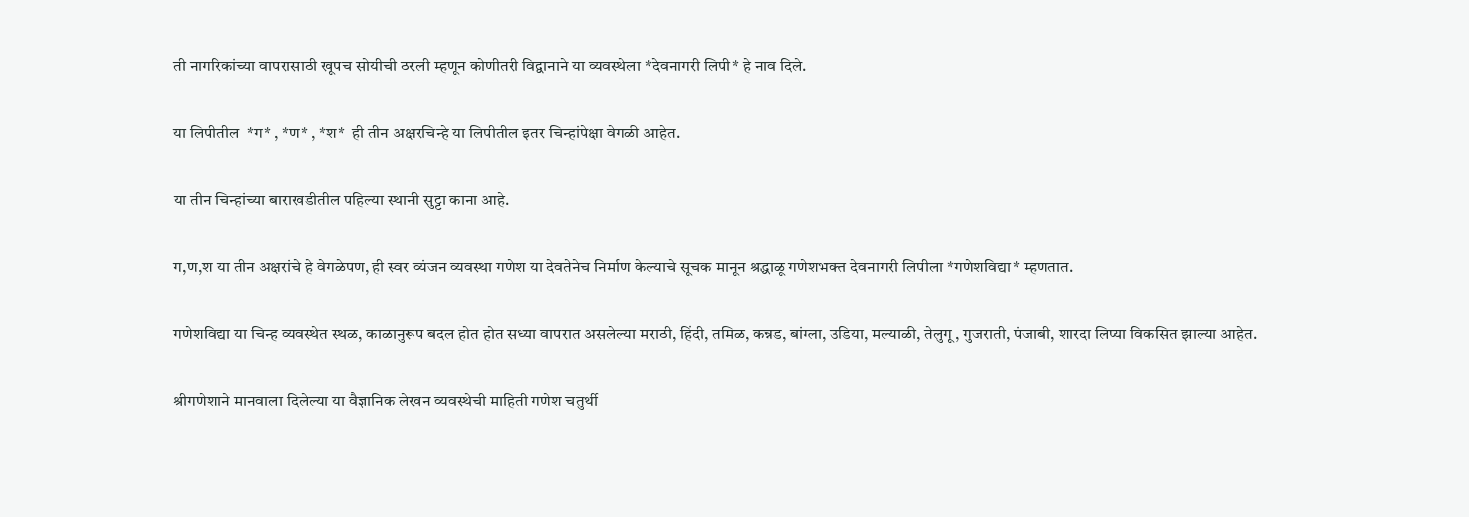ती नागरिकांच्या वापरासाठी खूपच सोयीची ठरली म्हणून कोणीतरी विद्वानाने या व्यवस्थेला *देवनागरी लिपी* हे नाव दिले.

या लिपीतील  *ग* , *ण* , *श*  ही तीन अक्षरचिन्हे या लिपीतील इतर चिन्हांपेक्षा वेगळी आहेत.

या तीन चिन्हांच्या बाराखडीतील पहिल्या स्थानी सुट्टा काना आहे.

ग,ण,श या तीन अक्षरांचे हे वेगळेपण, ही स्वर व्यंजन व्यवस्था गणेश या देवतेनेच निर्माण केल्याचे सूचक मानून श्रद्धाळू गणेशभक्त देवनागरी लिपीला *गणेशविद्या* म्हणतात.

गणेशविद्या या चिन्ह व्यवस्थेत स्थळ, काळानुरूप बदल होत होत सध्या वापरात असलेल्या मराठी, हिंदी, तमिळ, कन्नड, बांग्ला, उडिया, मल्याळी, तेलुगू, गुजराती, पंजाबी, शारदा लिप्या विकसित झाल्या आहेत.

श्रीगणेशाने मानवाला दिलेल्या या वैज्ञानिक लेखन व्यवस्थेची माहिती गणेश चतुर्थी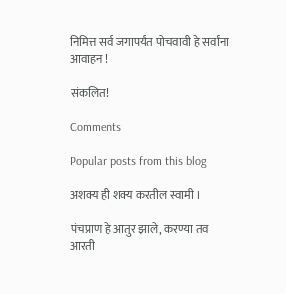निमित्त सर्व जगापर्यंत पोचवावी हे सर्वांना आवाहन !

संकलित!

Comments

Popular posts from this blog

अशक्य ही शक्य करतील स्वामी ।

पंचप्राण हे आतुर झाले, करण्या तव आरती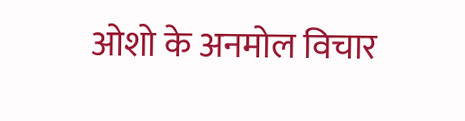ओशो के अनमोल विचार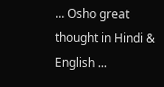... Osho great thought in Hindi & English ...